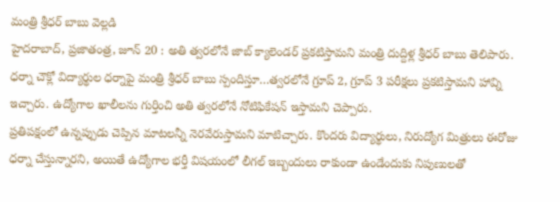మంత్రి శ్రీధర్ బాబు వెల్లడి
హైదరాబాద్, ప్రజాతంత్ర, జూన్ 20 : అతి త్వరలోనే జాబ్ క్యాలెండర్ ప్రకటిస్తామని మంత్రి దుద్దిళ్ల శ్రీధర్ బాబు తెలిపారు. ధర్నా చౌక్లో విద్యార్థుల ధర్నాపై మంత్రి శ్రీధర్ బాబు స్పందిస్తూ…త్వరలోనే గ్రూప్ 2, గ్రూప్ 3 పరీక్షలు ప్రకటిస్తామని హావ్ని ఇచ్చారు. ఉద్యోగాల ఖాలీలను గుర్తించి అతి త్వరలోనే నోటిఫికేషన్ ఇస్తామని చెప్పారు.
ప్రతిపక్షంలో ఉన్నప్పుడు చెప్పిన మాటలన్నీ నెరవేరుస్తామని మాటిచ్చారు. కొందరు విద్యార్థులు, నిరుద్యోగ మిత్రులు ఈరోజు ధర్నా చేస్తున్నారని, అయితే ఉద్యోగాల భర్తీ విషయంలో లీగల్ ఇబ్బందులు రాకుండా ఉండేందుకు నిపుణులతో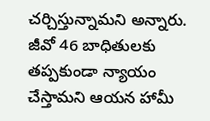చర్చిస్తున్నామని అన్నారు. జీవో 46 బాధితులకు తప్పకుండా న్యాయం చేస్తామని ఆయన హామీ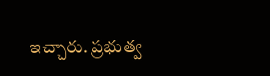ఇచ్చారు. ప్రభుత్వ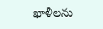ఖాళీలను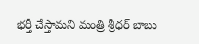భర్తీ చేస్తామని మంత్రి శ్రీధర్ బాబు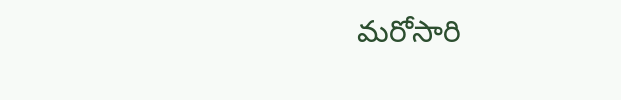మరోసారి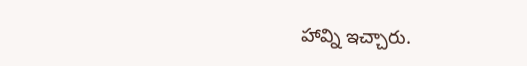హావ్ని ఇచ్చారు.